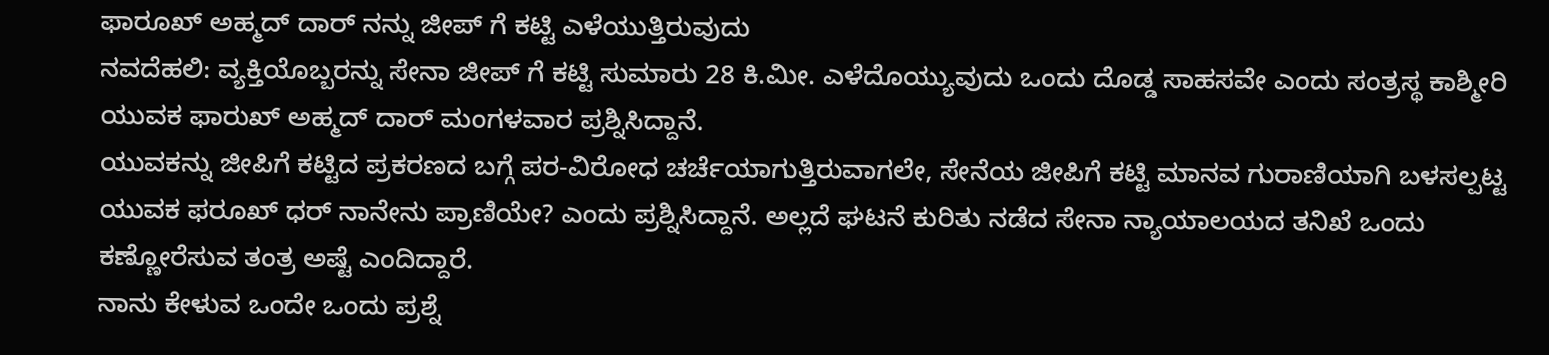ಫಾರೂಖ್ ಅಹ್ಮದ್ ದಾರ್ ನನ್ನು ಜೀಪ್ ಗೆ ಕಟ್ಟಿ ಎಳೆಯುತ್ತಿರುವುದು
ನವದೆಹಲಿ: ವ್ಯಕ್ತಿಯೊಬ್ಬರನ್ನು ಸೇನಾ ಜೀಪ್ ಗೆ ಕಟ್ಟಿ ಸುಮಾರು 28 ಕಿ.ಮೀ. ಎಳೆದೊಯ್ಯುವುದು ಒಂದು ದೊಡ್ಡ ಸಾಹಸವೇ ಎಂದು ಸಂತ್ರಸ್ಥ ಕಾಶ್ಮೀರಿ ಯುವಕ ಫಾರುಖ್ ಅಹ್ಮದ್ ದಾರ್ ಮಂಗಳವಾರ ಪ್ರಶ್ನಿಸಿದ್ದಾನೆ.
ಯುವಕನ್ನು ಜೀಪಿಗೆ ಕಟ್ಟಿದ ಪ್ರಕರಣದ ಬಗ್ಗೆ ಪರ-ವಿರೋಧ ಚರ್ಚೆಯಾಗುತ್ತಿರುವಾಗಲೇ, ಸೇನೆಯ ಜೀಪಿಗೆ ಕಟ್ಟಿ ಮಾನವ ಗುರಾಣಿಯಾಗಿ ಬಳಸಲ್ಪಟ್ಟ ಯುವಕ ಫರೂಖ್ ಧರ್ ನಾನೇನು ಪ್ರಾಣಿಯೇ? ಎಂದು ಪ್ರಶ್ನಿಸಿದ್ದಾನೆ. ಅಲ್ಲದೆ ಘಟನೆ ಕುರಿತು ನಡೆದ ಸೇನಾ ನ್ಯಾಯಾಲಯದ ತನಿಖೆ ಒಂದು ಕಣ್ಣೋರೆಸುವ ತಂತ್ರ ಅಷ್ಟೆ ಎಂದಿದ್ದಾರೆ.
ನಾನು ಕೇಳುವ ಒಂದೇ ಒಂದು ಪ್ರಶ್ನೆ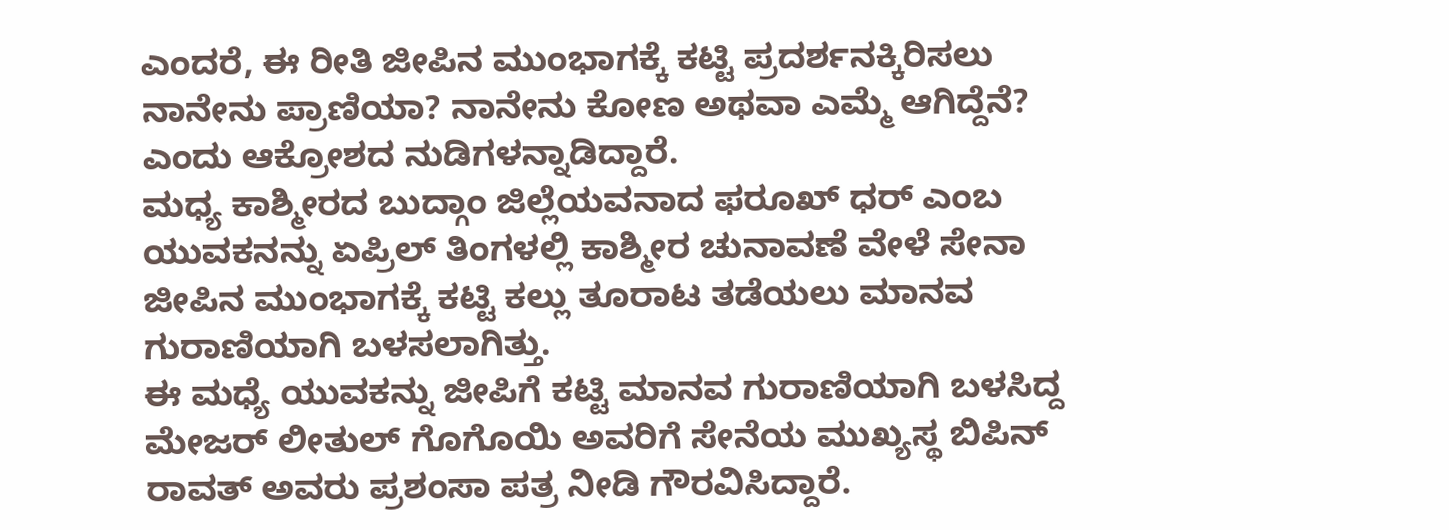ಎಂದರೆ, ಈ ರೀತಿ ಜೀಪಿನ ಮುಂಭಾಗಕ್ಕೆ ಕಟ್ಟಿ ಪ್ರದರ್ಶನಕ್ಕಿರಿಸಲು ನಾನೇನು ಪ್ರಾಣಿಯಾ? ನಾನೇನು ಕೋಣ ಅಥವಾ ಎಮ್ಮೆ ಆಗಿದ್ದೆನೆ? ಎಂದು ಆಕ್ರೋಶದ ನುಡಿಗಳನ್ನಾಡಿದ್ದಾರೆ.
ಮಧ್ಯ ಕಾಶ್ಮೀರದ ಬುದ್ಗಾಂ ಜಿಲ್ಲೆಯವನಾದ ಫರೂಖ್ ಧರ್ ಎಂಬ ಯುವಕನನ್ನು ಏಪ್ರಿಲ್ ತಿಂಗಳಲ್ಲಿ ಕಾಶ್ಮೀರ ಚುನಾವಣೆ ವೇಳೆ ಸೇನಾ ಜೀಪಿನ ಮುಂಭಾಗಕ್ಕೆ ಕಟ್ಟಿ ಕಲ್ಲು ತೂರಾಟ ತಡೆಯಲು ಮಾನವ ಗುರಾಣಿಯಾಗಿ ಬಳಸಲಾಗಿತ್ತು.
ಈ ಮಧ್ಯೆ ಯುವಕನ್ನು ಜೀಪಿಗೆ ಕಟ್ಟಿ ಮಾನವ ಗುರಾಣಿಯಾಗಿ ಬಳಸಿದ್ದ ಮೇಜರ್ ಲೀತುಲ್ ಗೊಗೊಯಿ ಅವರಿಗೆ ಸೇನೆಯ ಮುಖ್ಯಸ್ಥ ಬಿಪಿನ್ ರಾವತ್ ಅವರು ಪ್ರಶಂಸಾ ಪತ್ರ ನೀಡಿ ಗೌರವಿಸಿದ್ದಾರೆ.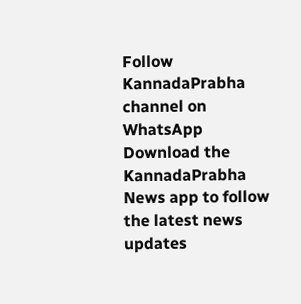Follow KannadaPrabha channel on WhatsApp
Download the KannadaPrabha News app to follow the latest news updates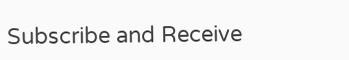Subscribe and Receive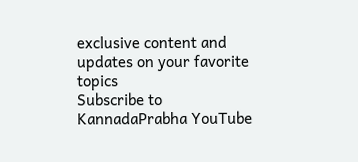exclusive content and updates on your favorite topics
Subscribe to KannadaPrabha YouTube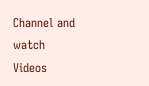Channel and watch Videos